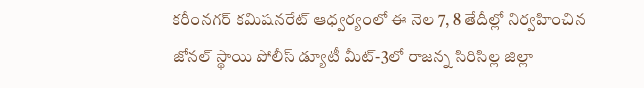కరీంనగర్ కమిషనరేట్ ఆధ్వర్యంలో ఈ నెల 7, 8 తేదీల్లో నిర్వహించిన జోనల్ స్థాయి పోలీస్ డ్యూటీ మీట్-3లో రాజన్న సిరిసిల్ల జిల్లా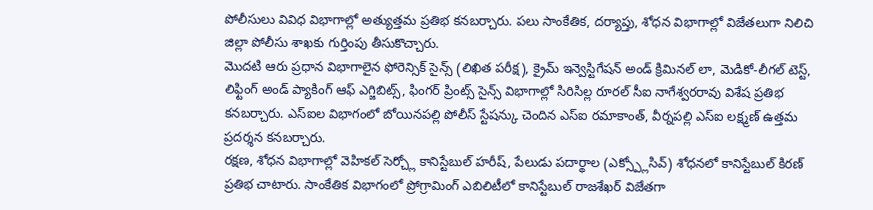పోలీసులు వివిధ విభాగాల్లో అత్యుత్తమ ప్రతిభ కనబర్చారు. పలు సాంకేతిక, దర్యాప్తు, శోధన విభాగాల్లో విజేతలుగా నిలిచి జిల్లా పోలీసు శాఖకు గుర్తింపు తీసుకొచ్చారు.
మొదటి ఆరు ప్రధాన విభాగాలైన ఫోరెన్సిక్ సైన్స్ (లిఖిత పరీక్ష), క్రైమ్ ఇన్వెస్టిగేషన్ అండ్ క్రిమినల్ లా, మెడికో-లీగల్ టెస్ట్, లిఫ్టింగ్ అండ్ ప్యాకింగ్ ఆఫ్ ఎగ్జిబిట్స్, ఫింగర్ ప్రింట్స్ సైన్స్ విభాగాల్లో సిరిసిల్ల రూరల్ సీఐ నాగేశ్వరరావు విశేష ప్రతిభ కనబర్చారు. ఎస్ఐల విభాగంలో బోయినపల్లి పోలీస్ స్టేషన్కు చెందిన ఎస్ఐ రమాకాంత్, వీర్నపల్లి ఎస్ఐ లక్ష్మణ్ ఉత్తమ ప్రదర్శన కనబర్చారు.
రక్షణ, శోధన విభాగాల్లో వెహికల్ సెర్చ్లో కానిస్టేబుల్ హరీష్, పేలుడు పదార్థాల (ఎక్స్ప్లోసివ్) శోధనలో కానిస్టేబుల్ కిరణ్ ప్రతిభ చాటారు. సాంకేతిక విభాగంలో ప్రోగ్రామింగ్ ఎబిలిటీలో కానిస్టేబుల్ రాజశేఖర్ విజేతగా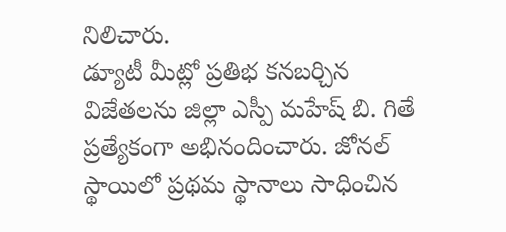నిలిచారు.
డ్యూటీ మీట్లో ప్రతిభ కనబర్చిన విజేతలను జిల్లా ఎస్పీ మహేష్ బి. గితే ప్రత్యేకంగా అభినందించారు. జోనల్ స్థాయిలో ప్రథమ స్థానాలు సాధించిన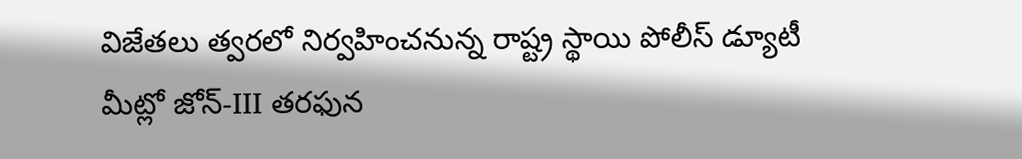విజేతలు త్వరలో నిర్వహించనున్న రాష్ట్ర స్థాయి పోలీస్ డ్యూటీ మీట్లో జోన్-III తరఫున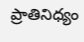ప్రాతినిధ్యం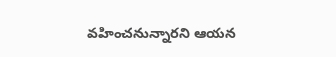వహించనున్నారని ఆయన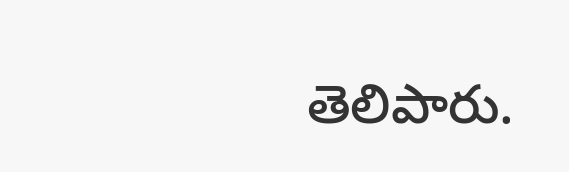తెలిపారు.